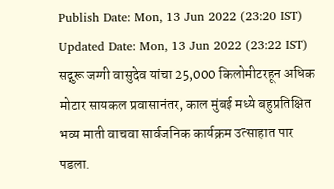Publish Date: Mon, 13 Jun 2022 (23:20 IST)
Updated Date: Mon, 13 Jun 2022 (23:22 IST)
सद्गुरू जग्गी वासुदेव यांचा 25,000 किलोमीटरहून अधिक मोटार सायकल प्रवासानंतर, काल मुंबई मध्ये बहुप्रतिक्षित भव्य माती वाचवा सार्वजनिक कार्यक्रम उत्साहात पार पडला.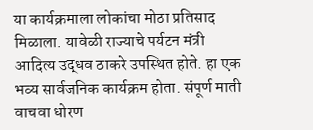या कार्यक्रमाला लोकांचा मोठा प्रतिसाद मिळाला. यावेळी राज्याचे पर्यटन मंत्री आदित्य उद्धव ठाकरे उपस्थित होते. हा एक भव्य सार्वजनिक कार्यक्रम होता. संपूर्ण माती वाचवा धोरण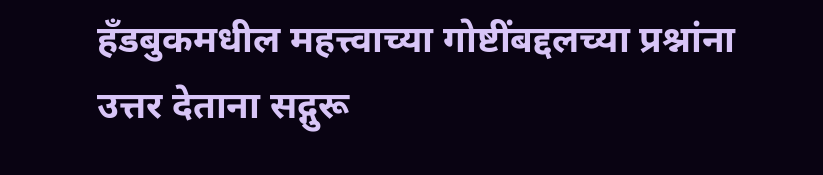हँडबुकमधील महत्त्वाच्या गोष्टींबद्दलच्या प्रश्नांना उत्तर देताना सद्गुरू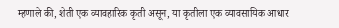म्हणाले की, शेती एक व्यावहारिक कृती असून, या कृतीला एक व्यावसायिक आधार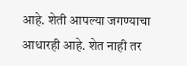आहे. शेती आपल्या जगण्याचा आधारही आहे. शेत नाही तर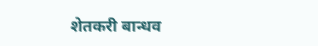शेतकरी बान्धव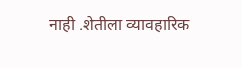नाही .शेतीला व्यावहारिक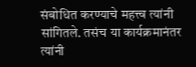संबोधित करण्याचे महत्त्व त्यांनी सांगितले. तसंच या कार्यक्रमानंतर त्यांनी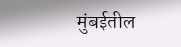मुंबईतील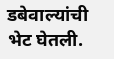डबेवाल्यांची भेट घेतली.